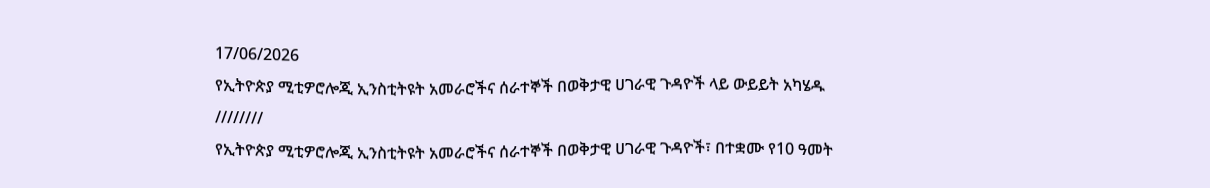17/06/2026
የኢትዮጵያ ሚቲዎሮሎጂ ኢንስቲትዩት አመራሮችና ሰራተኞች በወቅታዊ ሀገራዊ ጉዳዮች ላይ ውይይት አካሄዱ
////////
የኢትዮጵያ ሚቲዎሮሎጂ ኢንስቲትዩት አመራሮችና ሰራተኞች በወቅታዊ ሀገራዊ ጉዳዮች፣ በተቋሙ የ10 ዓመት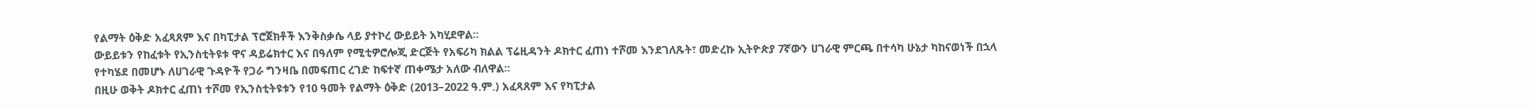የልማት ዕቅድ አፈጻጸም እና በካፒታል ፕሮጀክቶች እንቅስቃሴ ላይ ያተኮረ ውይይት አካሂደዋል።
ውይይቱን የከፈቱት የኢንስቲትዩቱ ዋና ዳይሬክተር እና በዓለም የሚቲዎሮሎጂ ድርጅት የአፍሪካ ክልል ፕሬዚዳንት ዶክተር ፈጠነ ተሾመ እንደገለጹት፣ መድረኩ ኢትዮጵያ 7ኛውን ሀገራዊ ምርጫ በተሳካ ሁኔታ ካከናወነች በኋላ የተካሄደ በመሆኑ ለሀገራዊ ጉዳዮች የጋራ ግንዛቤ በመፍጠር ረገድ ከፍተኛ ጠቀሜታ አለው ብለዋል።
በዚሁ ወቅት ዶክተር ፈጠነ ተሾመ የኢንስቲትዩቱን የ10 ዓመት የልማት ዕቅድ (2013–2022 ዓ.ም.) አፈጻጸም እና የካፒታል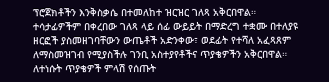ፕሮጀክቶችን እንቅስቃሴ በተመለከተ ዝርዝር ገለጻ አቅርበዋል።
ተሳታፊዎችም በቀረበው ገለጻ ላይ ሰፊ ውይይት በማድረግ ተቋሙ በተለያዩ ዘርፎች ያስመዘገባቸውን ውጤቶች አድንቀው፣ ወደፊት የተሻለ አፈጻጸም ለማስመዝገብ የሚያስችሉ ገንቢ አስተያየቶችና ጥያቄዎችን አቅርበዋል።
ለተነሱት ጥያቄዎች ምላሽ የሰጡት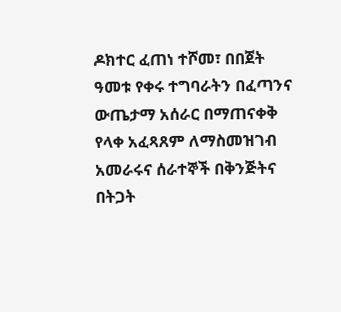ዶክተር ፈጠነ ተሾመ፣ በበጀት ዓመቱ የቀሩ ተግባራትን በፈጣንና ውጤታማ አሰራር በማጠናቀቅ የላቀ አፈጻጸም ለማስመዝገብ አመራሩና ሰራተኞች በቅንጅትና በትጋት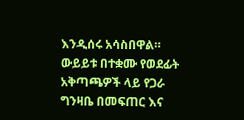እንዲሰሩ አሳስበዋል።
ውይይቱ በተቋሙ የወደፊት አቅጣጫዎች ላይ የጋራ ግንዛቤ በመፍጠር እና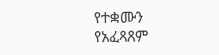የተቋሙን የአፈጻጸም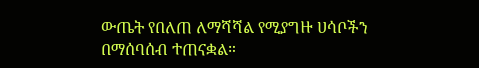ውጤት የበለጠ ለማሻሻል የሚያግዙ ሀሳቦችን በማሰባሰብ ተጠናቋል።